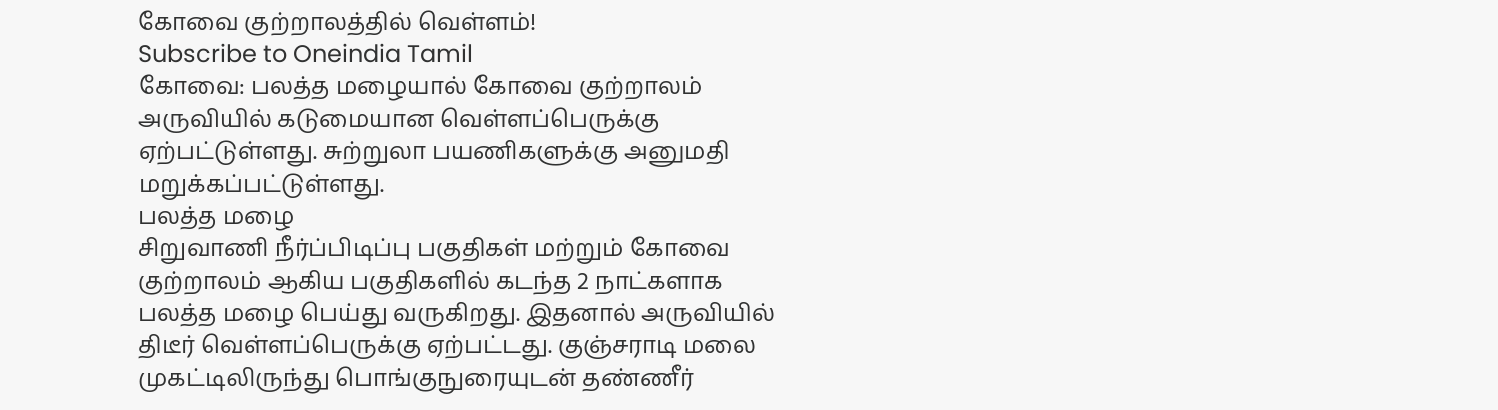கோவை குற்றாலத்தில் வெள்ளம்!
Subscribe to Oneindia Tamil
கோவை: பலத்த மழையால் கோவை குற்றாலம் அருவியில் கடுமையான வெள்ளப்பெருக்கு ஏற்பட்டுள்ளது. சுற்றுலா பயணிகளுக்கு அனுமதி மறுக்கப்பட்டுள்ளது.
பலத்த மழை
சிறுவாணி நீர்ப்பிடிப்பு பகுதிகள் மற்றும் கோவை குற்றாலம் ஆகிய பகுதிகளில் கடந்த 2 நாட்களாக பலத்த மழை பெய்து வருகிறது. இதனால் அருவியில் திடீர் வெள்ளப்பெருக்கு ஏற்பட்டது. குஞ்சராடி மலை முகட்டிலிருந்து பொங்குநுரையுடன் தண்ணீர்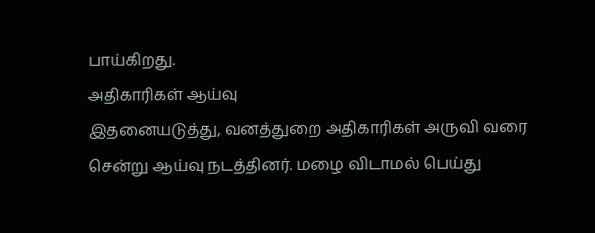பாய்கிறது.
அதிகாரிகள் ஆய்வு
இதனையடுத்து, வனத்துறை அதிகாரிகள் அருவி வரை சென்று ஆய்வு நடத்தினர். மழை விடாமல் பெய்து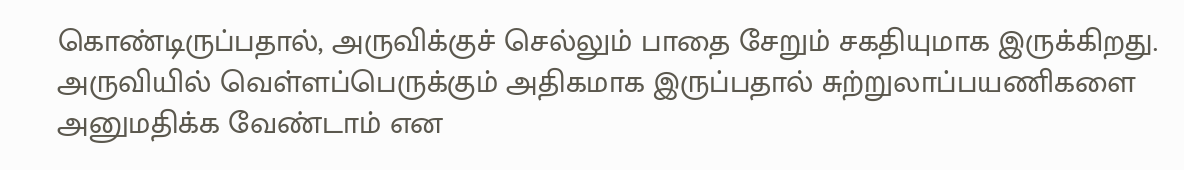கொண்டிருப்பதால், அருவிக்குச் செல்லும் பாதை சேறும் சகதியுமாக இருக்கிறது. அருவியில் வெள்ளப்பெருக்கும் அதிகமாக இருப்பதால் சுற்றுலாப்பயணிகளை அனுமதிக்க வேண்டாம் என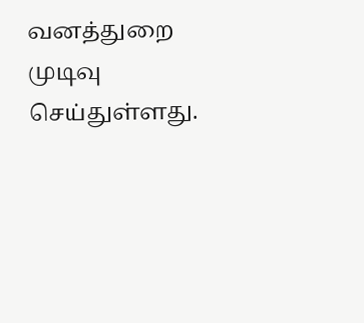வனத்துறை முடிவு செய்துள்ளது.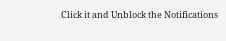Click it and Unblock the Notifications